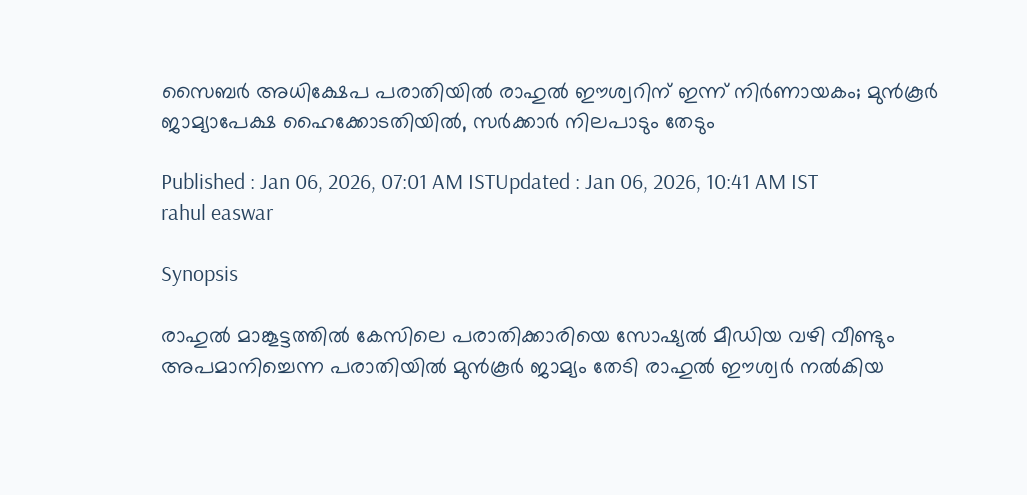സൈബര്‍ അധിക്ഷേപ പരാതിയിൽ രാഹുൽ ഈശ്വറിന് ഇന്ന് നിര്‍ണായകം; മുൻകൂര്‍ ജാമ്യാപേക്ഷ ഹൈക്കോടതിയിൽ, സര്‍ക്കാര്‍ നിലപാടും തേടും

Published : Jan 06, 2026, 07:01 AM ISTUpdated : Jan 06, 2026, 10:41 AM IST
rahul easwar

Synopsis

രാഹുൽ മാങ്കൂട്ടത്തിൽ കേസിലെ പരാതിക്കാരിയെ സോഷ്യൽ മീഡിയ വഴി വീണ്ടും അപമാനിച്ചെന്ന പരാതിയിൽ മുൻകൂർ ജാമ്യം തേടി രാഹുൽ ഈശ്വർ നൽകിയ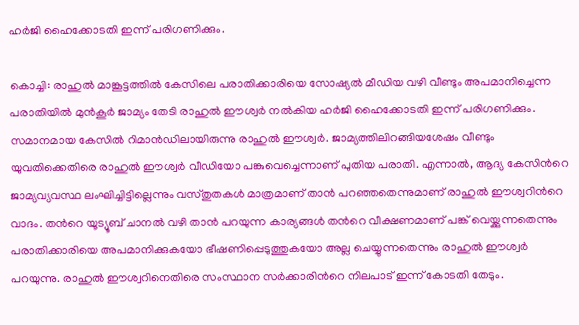ഹർജി ഹൈക്കോടതി ഇന്ന് പരിഗണിക്കും.

കൊച്ചി: രാഹുൽ മാങ്കൂട്ടത്തിൽ കേസിലെ പരാതിക്കാരിയെ സോഷ്യൽ മീഡിയ വഴി വീണ്ടും അപമാനിച്ചെന്ന പരാതിയിൽ മുൻകൂർ ജാമ്യം തേടി രാഹുൽ ഈശ്വർ നൽകിയ ഹർജി ഹൈക്കോടതി ഇന്ന് പരിഗണിക്കും. സമാനമായ കേസിൽ റിമാൻഡിലായിരുന്നു രാഹുൽ ഈശ്വർ. ജാമ്യത്തിലിറങ്ങിയശേഷം വീണ്ടും യുവതിക്കെതിരെ രാഹുൽ ഈശ്വര്‍ വീഡിയോ പങ്കുവെച്ചെന്നാണ് പുതിയ പരാതി. എന്നാൽ, ആദ്യ കേസിന്‍റെ ജാമ്യവ്യവസ്ഥ ലംഘിച്ചിട്ടില്ലെന്നും വസ്തുതകൾ മാത്രമാണ് താൻ പറഞ്ഞതെന്നുമാണ് രാഹുൽ ഈശ്വറിന്‍റെ വാദം. തന്‍റെ യൂട്യൂബ് ചാനൽ വഴി താൻ പറയുന്ന കാര്യങ്ങൾ തന്‍റെ വീക്ഷണമാണ് പങ്ക് വെയ്ക്കുന്നതെന്നും പരാതിക്കാരിയെ അപമാനിക്കുകയോ ഭീഷണിപ്പെടുത്തുകയോ അല്ല ചെയ്യുന്നതെന്നും രാഹുൽ ഈശ്വർ പറയുന്നു. രാഹുൽ ഈശ്വറിനെതിരെ സംസ്ഥാന സർക്കാരിന്‍റെ നിലപാട് ഇന്ന് കോടതി തേടും.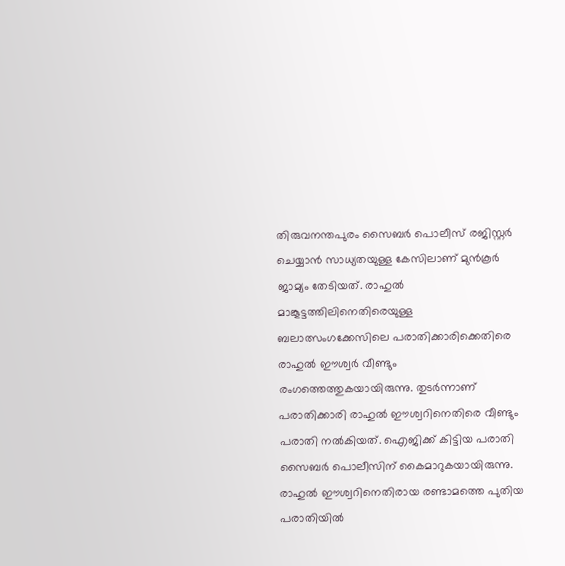തിരുവനന്തപുരം സൈബർ പൊലീസ് രജിസ്റ്റർ ചെയ്യാൻ സാധ്യതയുള്ള കേസിലാണ് മുൻകൂർ ജാമ്യം തേടിയത്. രാഹുൽ മാങ്കൂട്ടത്തിലിനെതിരെയുള്ള ബലാത്സംഗക്കേസിലെ പരാതിക്കാരിക്കെതിരെ രാഹുൽ ഈശ്വര്‍ വീണ്ടും രംഗത്തെത്തുകയായിരുന്നു. തുടര്‍ന്നാണ് പരാതിക്കാരി രാഹുൽ ഈശ്വറിനെതിരെ വീണ്ടും പരാതി നൽകിയത്. ഐജിക്ക് കിട്ടിയ പരാതി സൈബര്‍ പൊലീസിന് കൈമാറുകയായിരുന്നു. രാഹുൽ ഈശ്വറിനെതിരായ രണ്ടാമത്തെ പുതിയ പരാതിയിൽ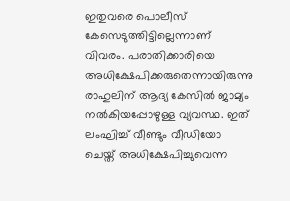ഇതുവരെ പൊലീസ് കേസെടുത്തിട്ടില്ലെന്നാണ് വിവരം. പരാതിക്കാരിയെ അധിക്ഷേപിക്കരുതെന്നായിരുന്നു രാഹുലിന് ആദ്യ കേസിൽ ജാമ്യം നൽകിയപ്പോഴുള്ള വ്യവസ്ഥ. ഇത് ലംഘിച്ച് വീണ്ടും വീഡിയോ ചെയ്ത് അധിക്ഷേപിച്ചുവെന്ന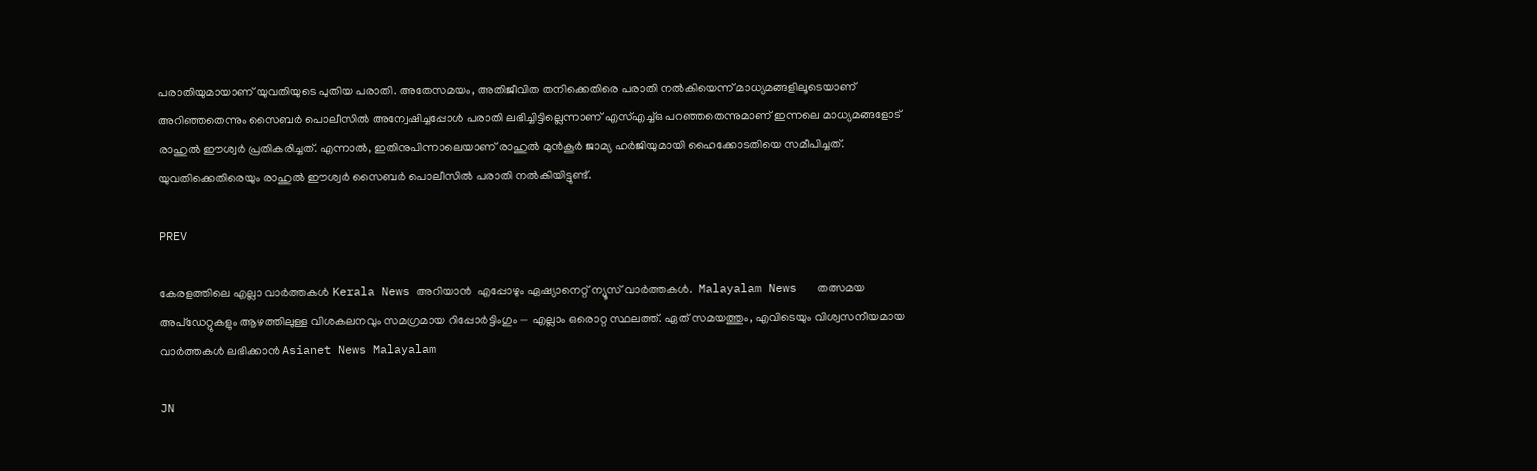പരാതിയുമായാണ് യുവതിയുടെ പുതിയ പരാതി. അതേസമയം, അതിജീവിത തനിക്കെതിരെ പരാതി നൽകിയെന്ന് മാധ്യമങ്ങളിലൂടെയാണ് അറിഞ്ഞതെന്നും സൈബര്‍ പൊലീസിൽ അന്വേഷിച്ചപ്പോള്‍ പരാതി ലഭിച്ചിട്ടില്ലെന്നാണ് എസ്എച്ച്ഒ പറഞ്ഞതെന്നുമാണ് ഇന്നലെ മാധ്യമങ്ങളോട് രാഹുൽ ഈശ്വര്‍ പ്രതികരിച്ചത്. എന്നാൽ, ഇതിനുപിന്നാലെയാണ് രാഹുൽ മുൻകൂര്‍ ജാമ്യ ഹര്‍ജിയുമായി ഹൈക്കോടതിയെ സമീപിച്ചത്. യുവതിക്കെതിരെയും രാഹുൽ ഈശ്വര്‍ സൈബര്‍ പൊലീസിൽ പരാതി നൽകിയിട്ടുണ്ട്.

PREV

കേരളത്തിലെ എല്ലാ വാർത്തകൾ Kerala News അറിയാൻ  എപ്പോഴും ഏഷ്യാനെറ്റ് ന്യൂസ് വാർത്തകൾ.  Malayalam News   തത്സമയ അപ്‌ഡേറ്റുകളും ആഴത്തിലുള്ള വിശകലനവും സമഗ്രമായ റിപ്പോർട്ടിംഗും — എല്ലാം ഒരൊറ്റ സ്ഥലത്ത്. ഏത് സമയത്തും, എവിടെയും വിശ്വസനീയമായ വാർത്തകൾ ലഭിക്കാൻ Asianet News Malayalam

JN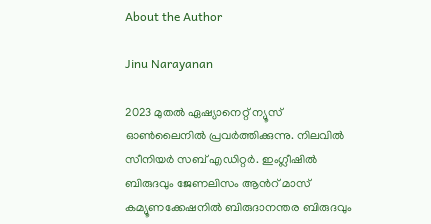About the Author

Jinu Narayanan

2023 മുതൽ ഏഷ്യാനെറ്റ് ന്യൂസ് ഓണ്‍ലൈനിൽ പ്രവര്‍ത്തിക്കുന്നു. നിലവിൽ സീനിയര്‍ സബ് എഡിറ്റര്‍. ഇംഗ്ലീഷിൽ ബിരുദവും ജേണലിസം ആന്‍റ് മാസ് കമ്യൂണക്കേഷനിൽ ബിരുദാനന്തര ബിരുദവും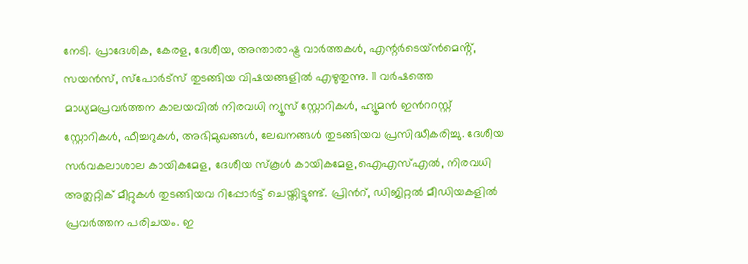നേടി. പ്രാദേശിക, കേരള, ദേശീയ, അന്താരാഷ്ട്ര വാര്‍ത്തകള്‍, എന്റർടെയ്ൻമെൻ്റ്, സയൻസ്, സ്പോര്‍ട്സ് തുടങ്ങിയ വിഷയങ്ങളിൽ എഴുതുന്നു. 11 വര്‍ഷത്തെ മാധ്യമപ്രവര്‍ത്തന കാലയവിൽ നിരവധി ന്യൂസ് സ്റ്റോറികള്‍, ഹ്യൂമൻ ഇന്‍ററസ്റ്റ് സ്റ്റോറികള്‍, ഫീച്ചറുകള്‍, അഭിമുഖങ്ങള്‍, ലേഖനങ്ങള്‍ തുടങ്ങിയവ പ്രസിദ്ധീകരിച്ചു. ദേശീയ സര്‍വകലാശാല കായികമേള, ദേശീയ സ്കൂള്‍ കായികമേള,ഐഎസ്എൽ, നിരവധി അത്ലറ്റിക് മീറ്റുകള്‍ തുടങ്ങിയവ റിപ്പോര്‍ട്ട് ചെയ്തിട്ടുണ്ട്. പ്രിന്‍റ്, ഡിജിറ്റൽ മീഡിയകളിൽ പ്രവര്‍ത്തന പരിചയം. ഇ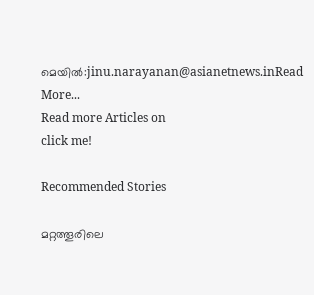മെയിൽ:jinu.narayanan@asianetnews.inRead More...
Read more Articles on
click me!

Recommended Stories

മറ്റത്തൂരിലെ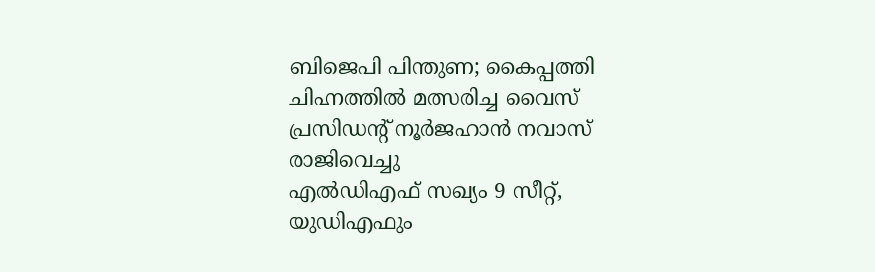ബിജെപി പിന്തുണ; കൈപ്പത്തി ചിഹ്നത്തില്‍ മത്സരിച്ച വൈസ് പ്രസിഡന്റ് നൂർജഹാൻ നവാസ് രാജിവെച്ചു
എൽഡിഎഫ് സഖ്യം 9 സീറ്റ്, യുഡിഎഫും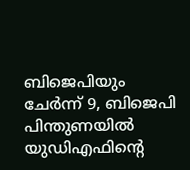ബിജെപിയും ചേർന്ന് 9, ബിജെപി പിന്തുണയിൽ യുഡിഎഫിന്‍റെ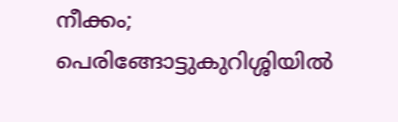നീക്കം; പെരിങ്ങോട്ടുകുറിശ്ശിയിൽ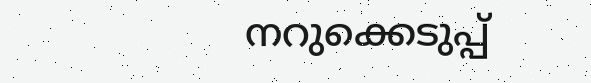നറുക്കെടുപ്പ്